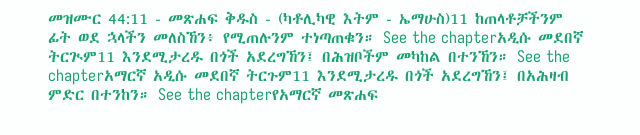መዝሙር 44:11 - መጽሐፍ ቅዱስ - (ካቶሊካዊ እትም - ኤማሁስ)11 ከጠላቶቻችንም ፊት ወደ ኋላችን መለስኸን፥ የሚጠሉንም ተነጣጠቁን። See the chapterአዲሱ መደበኛ ትርጒም11 እንደሚታረዱ በጎች አደረግኸን፤ በሕዝቦችም መካከል በተንኸን። See the chapterአማርኛ አዲሱ መደበኛ ትርጉም11 እንደሚታረዱ በጎች አደረግኸን፤ በአሕዛብ ምድር በተንከን። See the chapterየአማርኛ መጽሐፍ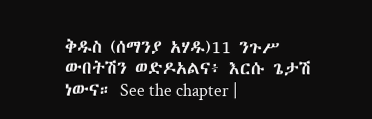ቅዱስ (ሰማንያ አሃዱ)11 ንጉሥ ውበትሽን ወድዶአልና፥ እርሱ ጌታሽ ነውና። See the chapter |